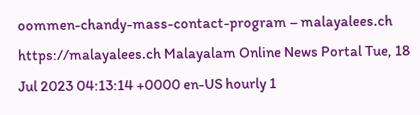oommen-chandy-mass-contact-program – malayalees.ch https://malayalees.ch Malayalam Online News Portal Tue, 18 Jul 2023 04:13:14 +0000 en-US hourly 1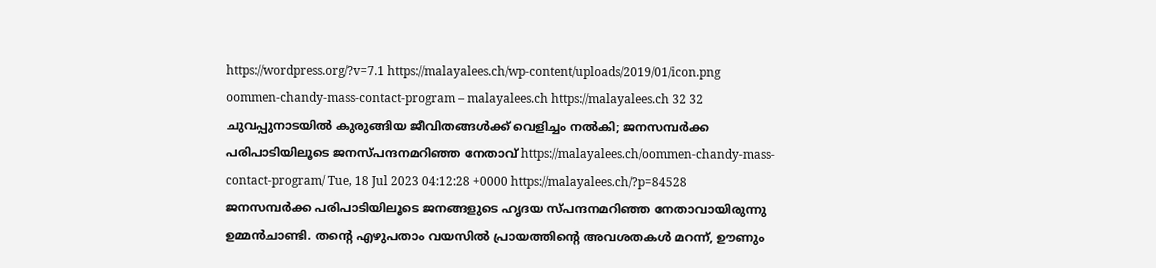https://wordpress.org/?v=7.1 https://malayalees.ch/wp-content/uploads/2019/01/icon.png oommen-chandy-mass-contact-program – malayalees.ch https://malayalees.ch 32 32 ചുവപ്പുനാടയില്‍ കുരുങ്ങിയ ജീവിതങ്ങള്‍ക്ക് വെളിച്ചം നല്‍കി; ജനസമ്പര്‍ക്ക പരിപാടിയിലൂടെ ജനസ്പന്ദനമറിഞ്ഞ നേതാവ് https://malayalees.ch/oommen-chandy-mass-contact-program/ Tue, 18 Jul 2023 04:12:28 +0000 https://malayalees.ch/?p=84528
ജനസമ്പര്‍ക്ക പരിപാടിയിലൂടെ ജനങ്ങളുടെ ഹൃദയ സ്പന്ദനമറിഞ്ഞ നേതാവായിരുന്നു ഉമ്മന്‍ചാണ്ടി. തന്റെ എഴുപതാം വയസില്‍ പ്രായത്തിന്റെ അവശതകള്‍ മറന്ന്, ഊണും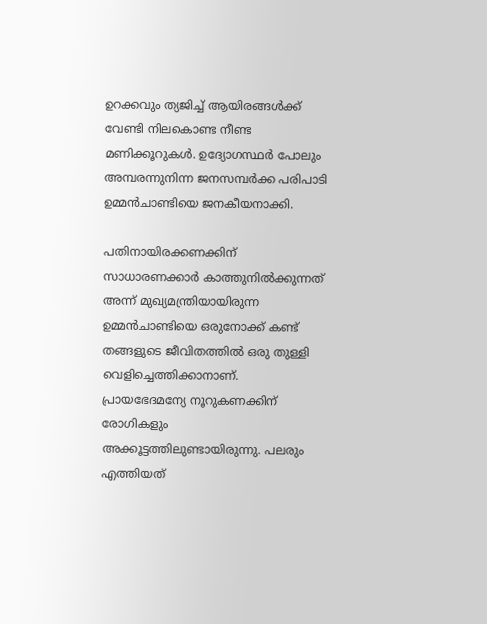ഉറക്കവും ത്യജിച്ച് ആയിരങ്ങള്‍ക്ക് വേണ്ടി നിലകൊണ്ട നീണ്ട മണിക്കൂറുകള്‍. ഉദ്യോഗസ്ഥര്‍ പോലും അമ്പരന്നുനിന്ന ജനസമ്പര്‍ക്ക പരിപാടി ഉമ്മന്‍ചാണ്ടിയെ ജനകീയനാക്കി.

പതിനായിരക്കണക്കിന് സാധാരണക്കാര്‍ കാത്തുനില്‍ക്കുന്നത് അന്ന് മുഖ്യമന്ത്രിയായിരുന്ന ഉമ്മന്‍ചാണ്ടിയെ ഒരുനോക്ക് കണ്ട് തങ്ങളുടെ ജീവിതത്തില്‍ ഒരു തുള്ളി വെളിച്ചെത്തിക്കാനാണ്. പ്രായഭേദമന്യേ നൂറുകണക്കിന് രോഗികളും അക്കൂട്ടത്തിലുണ്ടായിരുന്നു. പലരും എത്തിയത്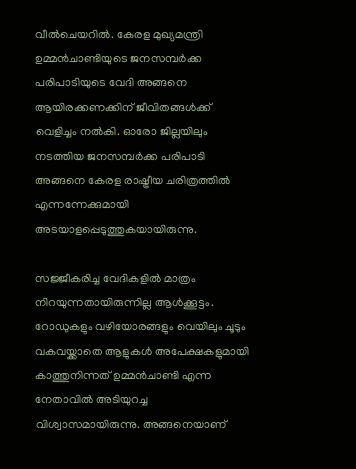വീല്‍ചെയറില്‍. കേരള മുഖ്യമന്ത്രി ഉമ്മന്‍ചാണ്ടിയുടെ ജനസമ്പര്‍ക്ക പരിപാടിയുടെ വേദി അങ്ങനെ ആയിരക്കണക്കിന് ജീവിതങ്ങള്‍ക്ക് വെളിച്ചം നല്‍കി. ഓരോ ജില്ലയിലും നടത്തിയ ജനസമ്പര്‍ക്ക പരിപാടി അങ്ങനെ കേരള രാഷ്ട്രീയ ചരിത്രത്തില്‍ എന്നന്നേക്കുമായി അടയാളപ്പെടുത്തുകയായിരുന്നു.

സജ്ജീകരിച്ച വേദികളില്‍ മാത്രം നിറയുന്നതായിരുന്നില്ല ആള്‍ക്കൂട്ടം. റോഡുകളും വഴിയോരങ്ങളും വെയിലും ചൂടും വകവയ്ക്കാതെ ആളുകള്‍ അപേക്ഷകളുമായി കാത്തുനിന്നത് ഉമ്മന്‍ചാണ്ടി എന്ന നേതാവില്‍ അടിയുറച്ച വിശ്വാസമായിരുന്നു. അങ്ങനെയാണ്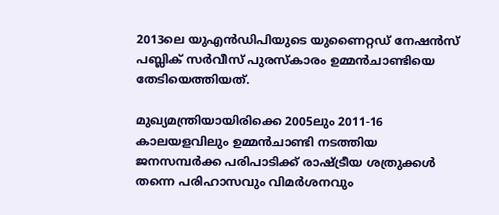2013ലെ യുഎന്‍ഡിപിയുടെ യുണൈറ്റഡ് നേഷന്‍സ് പബ്ലിക് സര്‍വീസ് പുരസ്‌കാരം ഉമ്മന്‍ചാണ്ടിയെ തേടിയെത്തിയത്.

മുഖ്യമന്ത്രിയായിരിക്കെ 2005ലും 2011-16 കാലയളവിലും ഉമ്മന്‍ചാണ്ടി നടത്തിയ ജനസമ്പര്‍ക്ക പരിപാടിക്ക് രാഷ്ട്രീയ ശത്രുക്കള്‍ തന്നെ പരിഹാസവും വിമര്‍ശനവും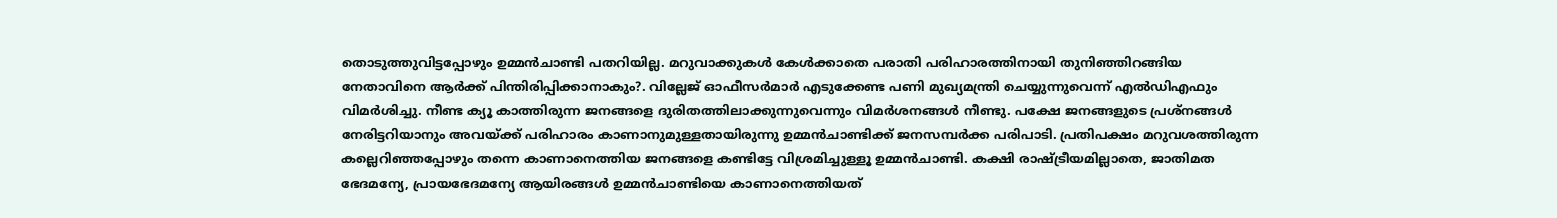തൊടുത്തുവിട്ടപ്പോഴും ഉമ്മന്‍ചാണ്ടി പതറിയില്ല. മറുവാക്കുകള്‍ കേള്‍ക്കാതെ പരാതി പരിഹാരത്തിനായി തുനിഞ്ഞിറങ്ങിയ നേതാവിനെ ആര്‍ക്ക് പിന്തിരിപ്പിക്കാനാകും?. വില്ലേജ് ഓഫീസര്‍മാര്‍ എടുക്കേണ്ട പണി മുഖ്യമന്ത്രി ചെയ്യുന്നുവെന്ന് എല്‍ഡിഎഫും വിമര്‍ശിച്ചു. നീണ്ട ക്യൂ കാത്തിരുന്ന ജനങ്ങളെ ദുരിതത്തിലാക്കുന്നുവെന്നും വിമര്‍ശനങ്ങള്‍ നീണ്ടു. പക്ഷേ ജനങ്ങളുടെ പ്രശ്‌നങ്ങള്‍ നേരിട്ടറിയാനും അവയ്ക്ക് പരിഹാരം കാണാനുമുള്ളതായിരുന്നു ഉമ്മന്‍ചാണ്ടിക്ക് ജനസമ്പര്‍ക്ക പരിപാടി. പ്രതിപക്ഷം മറുവശത്തിരുന്ന കല്ലെറിഞ്ഞപ്പോഴും തന്നെ കാണാനെത്തിയ ജനങ്ങളെ കണ്ടിട്ടേ വിശ്രമിച്ചുള്ളൂ ഉമ്മന്‍ചാണ്ടി. കക്ഷി രാഷ്ട്രീയമില്ലാതെ, ജാതിമത ഭേദമന്യേ, പ്രായഭേദമന്യേ ആയിരങ്ങള്‍ ഉമ്മന്‍ചാണ്ടിയെ കാണാനെത്തിയത്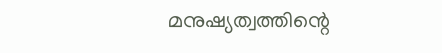മനുഷ്യത്വത്തിന്റെ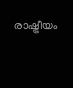രാഷ്ട്രീയം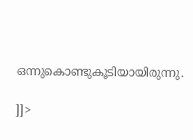ഒന്നുകൊണ്ടുകൂടിയായിരുന്നു.

]]>